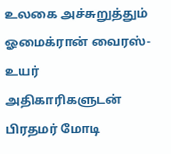உலகை அச்சுறுத்தும் ஓமைக்ரான் வைரஸ்- உயர் அதிகாரிகளுடன் பிரதமர் மோடி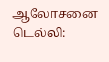ஆலோசனை
டெல்லி: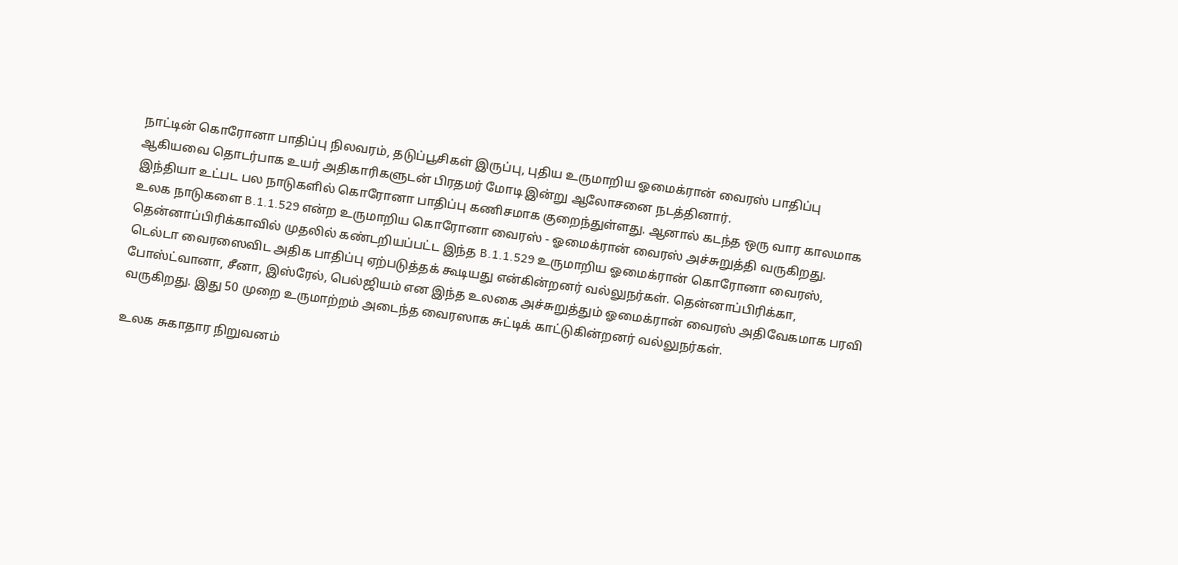நாட்டின் கொரோனா பாதிப்பு நிலவரம், தடுப்பூசிகள் இருப்பு, புதிய உருமாறிய ஓமைக்ரான் வைரஸ் பாதிப்பு ஆகியவை தொடர்பாக உயர் அதிகாரிகளுடன் பிரதமர் மோடி இன்று ஆலோசனை நடத்தினார்.
இந்தியா உட்பட பல நாடுகளில் கொரோனா பாதிப்பு கணிசமாக குறைந்துள்ளது. ஆனால் கடந்த ஒரு வார காலமாக உலக நாடுகளை B.1.1.529 என்ற உருமாறிய கொரோனா வைரஸ் - ஓமைக்ரான் வைரஸ் அச்சுறுத்தி வருகிறது.
தென்னாப்பிரிக்காவில் முதலில் கண்டறியப்பட்ட இந்த B.1.1.529 உருமாறிய ஓமைக்ரான் கொரோனா வைரஸ், டெல்டா வைரஸைவிட அதிக பாதிப்பு ஏற்படுத்தக் கூடியது என்கின்றனர் வல்லுநர்கள். தென்னாப்பிரிக்கா, போஸ்ட்வானா, சீனா, இஸ்ரேல், பெல்ஜியம் என இந்த உலகை அச்சுறுத்தும் ஓமைக்ரான் வைரஸ் அதிவேகமாக பரவி வருகிறது. இது 50 முறை உருமாற்றம் அடைந்த வைரஸாக சுட்டிக் காட்டுகின்றனர் வல்லுநர்கள்.

உலக சுகாதார நிறுவனம்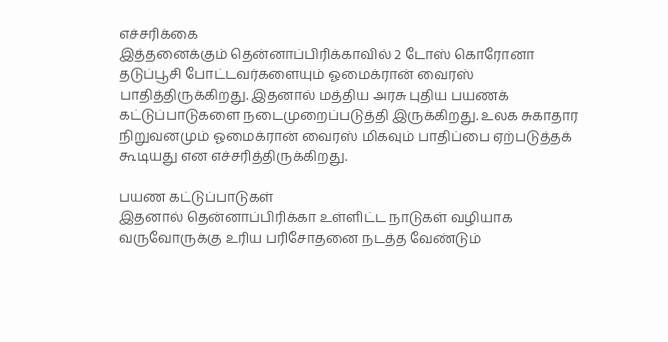எச்சரிக்கை
இத்தனைக்கும் தென்னாப்பிரிக்காவில் 2 டோஸ் கொரோனா தடுப்பூசி போட்டவர்களையும் ஓமைக்ரான் வைரஸ் பாதித்திருக்கிறது. இதனால் மத்திய அரசு புதிய பயணக் கட்டுப்பாடுகளை நடைமுறைப்படுத்தி இருக்கிறது. உலக சுகாதார நிறுவனமும் ஓமைக்ரான் வைரஸ் மிகவும் பாதிப்பை ஏற்படுத்தக் கூடியது என எச்சரித்திருக்கிறது.

பயண கட்டுப்பாடுகள்
இதனால் தென்னாப்பிரிக்கா உள்ளிட்ட நாடுகள் வழியாக வருவோருக்கு உரிய பரிசோதனை நடத்த வேண்டும்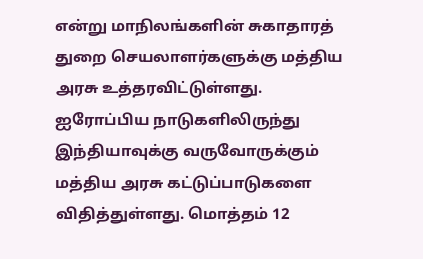என்று மாநிலங்களின் சுகாதாரத் துறை செயலாளர்களுக்கு மத்திய அரசு உத்தரவிட்டுள்ளது. ஐரோப்பிய நாடுகளிலிருந்து இந்தியாவுக்கு வருவோருக்கும் மத்திய அரசு கட்டுப்பாடுகளை விதித்துள்ளது. மொத்தம் 12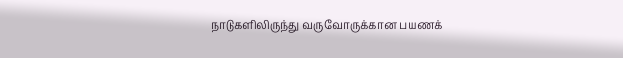நாடுகளிலிருந்து வருவோருக்கான பயணக்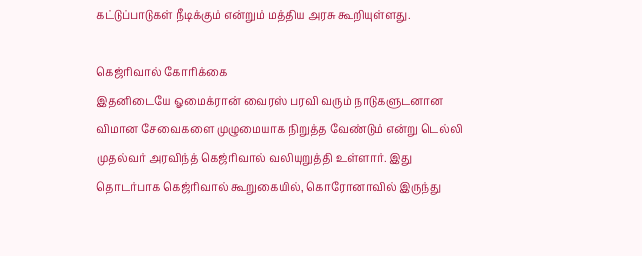கட்டுப்பாடுகள் நீடிக்கும் என்றும் மத்திய அரசு கூறியுள்ளது.

கெஜ்ரிவால் கோரிக்கை
இதனிடையே ஓமைக்ரான் வைரஸ் பரவி வரும் நாடுகளுடனான விமான சேவைகளை முழுமையாக நிறுத்த வேண்டும் என்று டெல்லி முதல்வர் அரவிந்த் கெஜ்ரிவால் வலியுறுத்தி உள்ளார். இது தொடர்பாக கெஜ்ரிவால் கூறுகையில், கொரோனாவில் இருந்து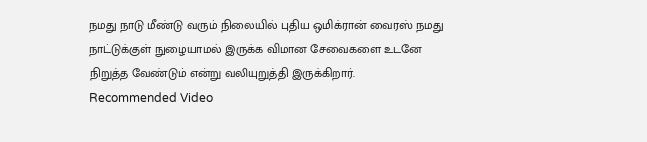நமது நாடு மீண்டு வரும் நிலையில் புதிய ஒமிக்ரான் வைரஸ் நமது நாட்டுக்குள் நுழையாமல் இருக்க விமான சேவைகளை உடனே நிறுத்த வேண்டும் என்று வலியுறுத்தி இருக்கிறார்.
Recommended Video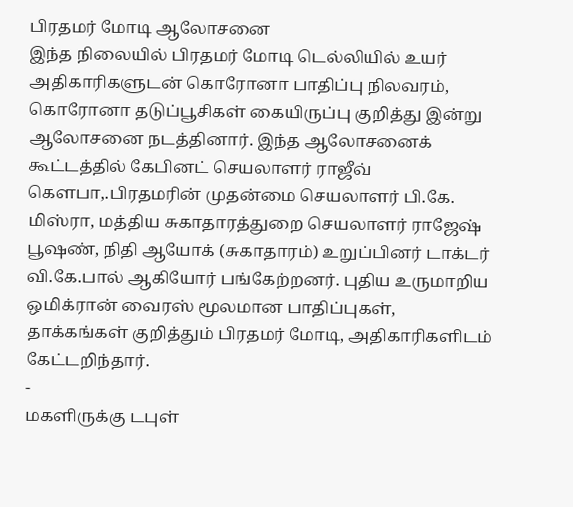பிரதமர் மோடி ஆலோசனை
இந்த நிலையில் பிரதமர் மோடி டெல்லியில் உயர் அதிகாரிகளுடன் கொரோனா பாதிப்பு நிலவரம், கொரோனா தடுப்பூசிகள் கையிருப்பு குறித்து இன்று ஆலோசனை நடத்தினார். இந்த ஆலோசனைக் கூட்டத்தில் கேபினட் செயலாளர் ராஜீவ் கெளபா,.பிரதமரின் முதன்மை செயலாளர் பி.கே. மிஸ்ரா, மத்திய சுகாதாரத்துறை செயலாளர் ராஜேஷ் பூஷண், நிதி ஆயோக் (சுகாதாரம்) உறுப்பினர் டாக்டர் வி.கே.பால் ஆகியோர் பங்கேற்றனர். புதிய உருமாறிய ஒமிக்ரான் வைரஸ் மூலமான பாதிப்புகள், தாக்கங்கள் குறித்தும் பிரதமர் மோடி, அதிகாரிகளிடம் கேட்டறிந்தார்.
-
மகளிருக்கு டபுள்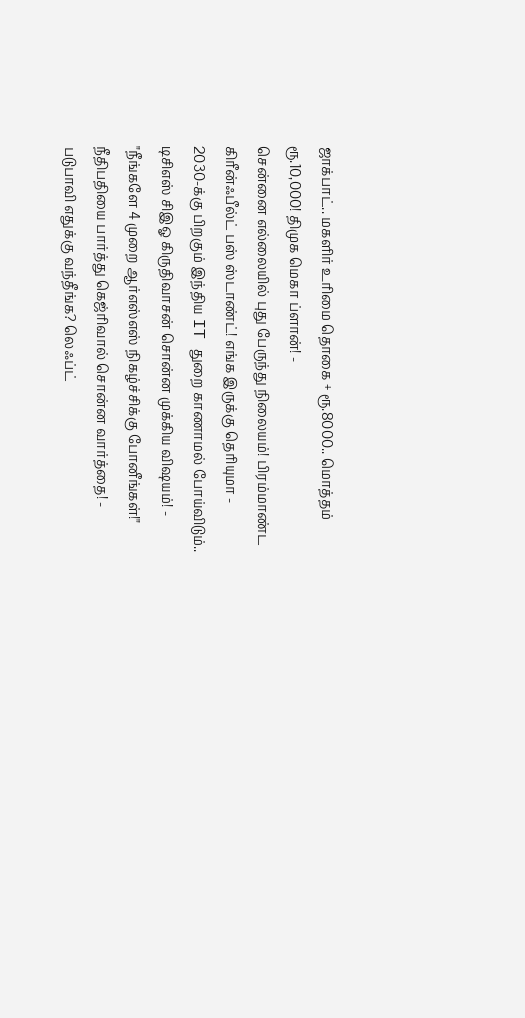ஜாக்பாட்.. மகளிர் உரிமை தொகை + ரூ.8000.. மொத்தம் ரூ.10,000! திமுக மெகா ப்ளான்! -
சென்னை எல்லையில் புது பேருந்து நிலையம்! பிரம்மாண்ட கிரீன்ஃபீல்ட் பஸ் ஸ்டாண்ட்! எங்க இருக்கு தெரியுமா -
2030-க்கு பிறகும் இந்திய IT துறை காணாமல் போய்விடும்.. டிசிஎஸ் சிஇஓ கிருதிவாசன் சொன்ன முக்கிய விஷயம்! -
"நீங்களே 4 முறை ஆர்எஸ்எஸ் நிகழ்ச்சிக்கு போனீங்கள்!" நீதிபதியை பார்த்து கெஜ்ரிவால் சொன்ன வார்த்தை! -
படுபாவி எதுக்கு வந்தீங்க? லெஃப்ட்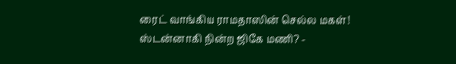ரைட் வாங்கிய ராமதாஸின் செல்ல மகள்! ஸ்டன்னாகி நின்ற ஜிகே மணி? -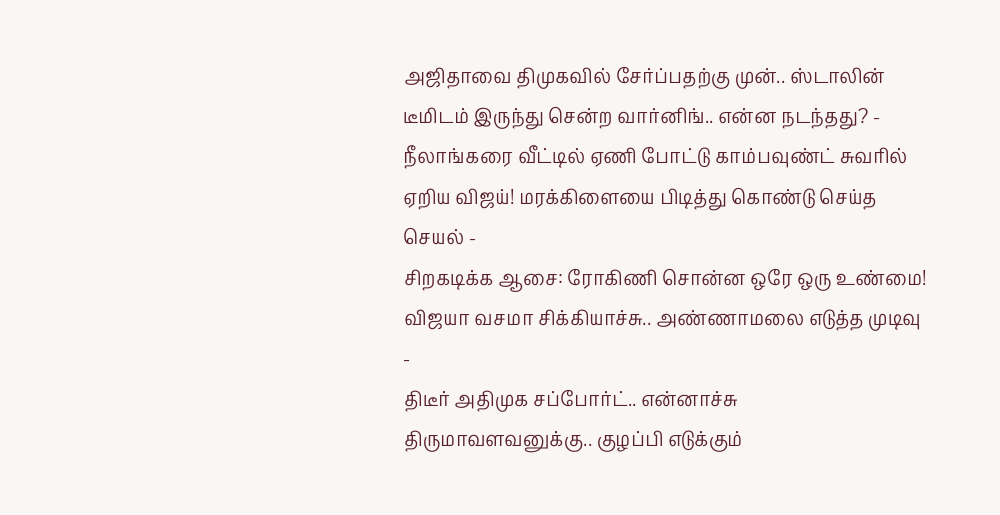அஜிதாவை திமுகவில் சேர்ப்பதற்கு முன்.. ஸ்டாலின் டீமிடம் இருந்து சென்ற வார்னிங்.. என்ன நடந்தது? -
நீலாங்கரை வீட்டில் ஏணி போட்டு காம்பவுண்ட் சுவரில் ஏறிய விஜய்! மரக்கிளையை பிடித்து கொண்டு செய்த செயல் -
சிறகடிக்க ஆசை: ரோகிணி சொன்ன ஒரே ஒரு உண்மை! விஜயா வசமா சிக்கியாச்சு.. அண்ணாமலை எடுத்த முடிவு -
திடீர் அதிமுக சப்போர்ட்.. என்னாச்சு திருமாவளவனுக்கு.. குழப்பி எடுக்கும்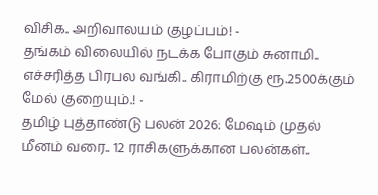விசிக.. அறிவாலயம் குழப்பம்! -
தங்கம் விலையில் நடக்க போகும் சுனாமி.. எச்சரித்த பிரபல வங்கி.. கிராமிற்கு ரூ.2500க்கும் மேல் குறையும்.! -
தமிழ் புத்தாண்டு பலன் 2026: மேஷம் முதல் மீனம் வரை.. 12 ராசிகளுக்கான பலன்கள்..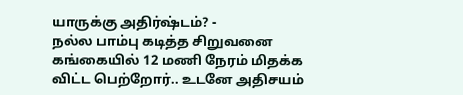யாருக்கு அதிர்ஷ்டம்? -
நல்ல பாம்பு கடித்த சிறுவனை கங்கையில் 12 மணி நேரம் மிதக்க விட்ட பெற்றோர்.. உடனே அதிசயம்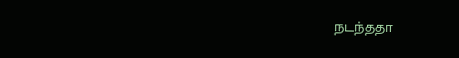நடந்ததா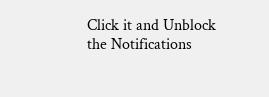Click it and Unblock the Notifications